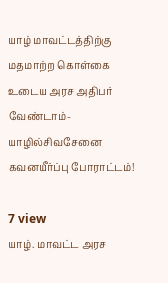யாழ் மாவட்டத்திற்கு மதமாற்ற கொள்கை உடைய அரச அதிபர் வேண்டாம்- யாழில்சிவசேனை கவனயீர்ப்பு போராட்டம்!

7 view
யாழ். மாவட்ட அரச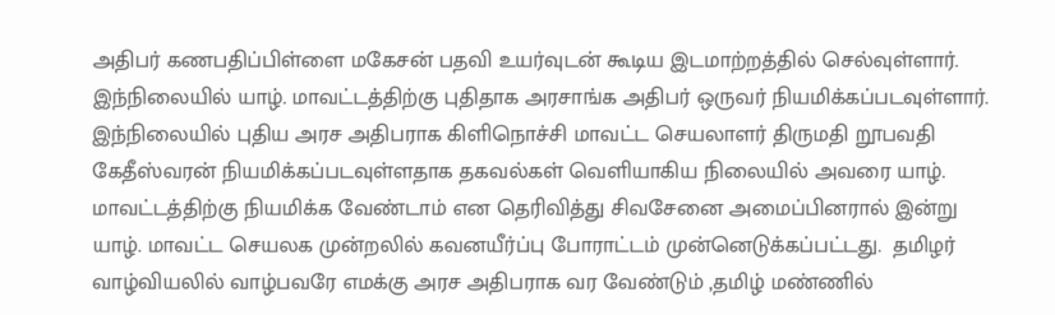அதிபர் கணபதிப்பிள்ளை மகேசன் பதவி உயர்வுடன் கூடிய இடமாற்றத்தில் செல்வுள்ளார். இந்நிலையில் யாழ். மாவட்டத்திற்கு புதிதாக அரசாங்க அதிபர் ஒருவர் நியமிக்கப்படவுள்ளார். இந்நிலையில் புதிய அரச அதிபராக கிளிநொச்சி மாவட்ட செயலாளர் திருமதி றூபவதி கேதீஸ்வரன் நியமிக்கப்படவுள்ளதாக தகவல்கள் வெளியாகிய நிலையில் அவரை யாழ். மாவட்டத்திற்கு நியமிக்க வேண்டாம் என தெரிவித்து சிவசேனை அமைப்பினரால் இன்று யாழ். மாவட்ட செயலக முன்றலில் கவனயீர்ப்பு போராட்டம் முன்னெடுக்கப்பட்டது.  தமிழர் வாழ்வியலில் வாழ்பவரே எமக்கு அரச அதிபராக வர வேண்டும் ,தமிழ் மண்ணில்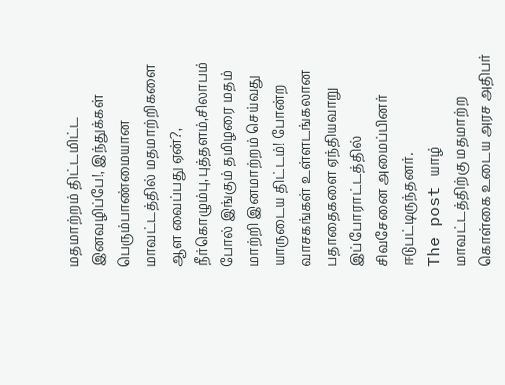மதமாற்றம் திட்டமிட்ட இனவழிப்பே!, இந்துக்கள் பெரும்பாண்மையான மாவட்டத்தில் மதமாற்றிகளை ஆள வைப்பது ஏன்?,  நீர்கொழும்பு,புத்தளம்,சிலாபம் போல் இங்கும் தமிழரை மதம் மாற்றி இனமாற்றம் செய்வது யாருடைய திட்டம்! போன்ற வாசகங்கள் உள்ளடங்கலான பதாதைகளை ஏந்தியவாறு  இப்போராட்டத்தில்  சிவசேனை அமைப்பினர் ஈடுபட்டிருந்தனர்.
The post யாழ் மாவட்டத்திற்கு மதமாற்ற கொள்கை உடைய அரச அதிபர்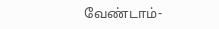வேண்டாம்-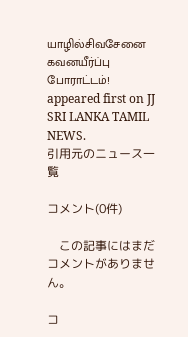யாழில்சிவசேனை கவனயீர்ப்பு போராட்டம்! appeared first on JJ SRI LANKA TAMIL NEWS.
引用元のニュース一覧

コメント(0件)

    この記事にはまだコメントがありません。

コ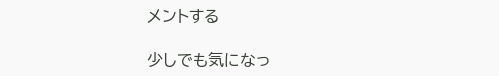メントする

少しでも気になっ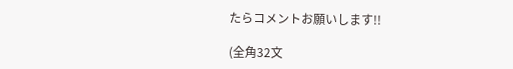たらコメントお願いします!!

(全角32文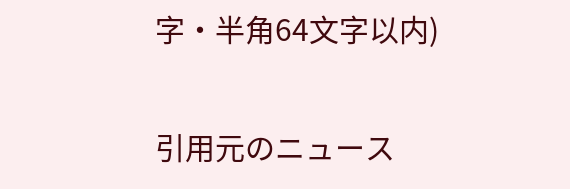字・半角64文字以内)

引用元のニュース